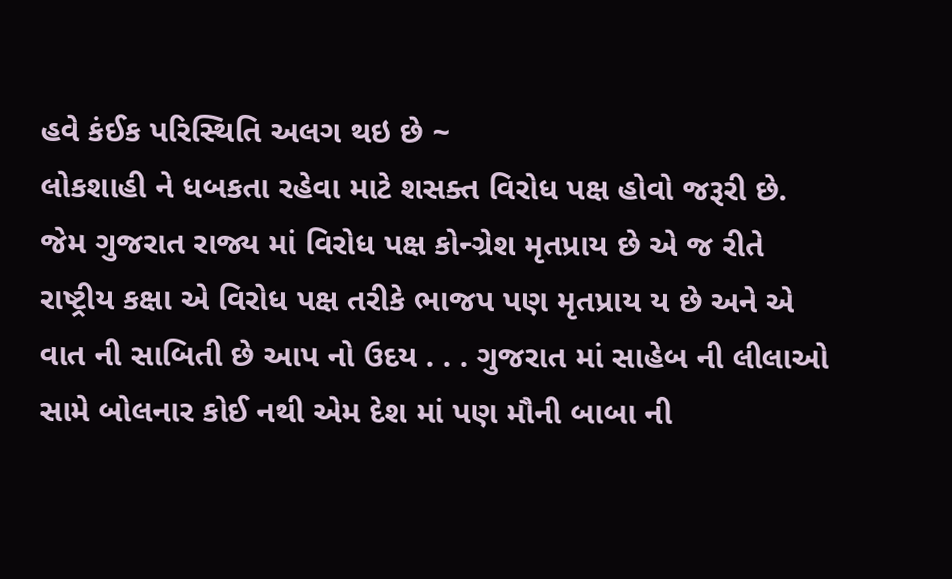હવે કંઈક પરિસ્થિતિ અલગ થઇ છે ~
લોકશાહી ને ધબકતા રહેવા માટે શસક્ત વિરોધ પક્ષ હોવો જરૂરી છે. જેમ ગુજરાત રાજ્ય માં વિરોધ પક્ષ કોન્ગ્રેશ મૃતપ્રાય છે એ જ રીતે રાષ્ટ્રીય કક્ષા એ વિરોધ પક્ષ તરીકે ભાજપ પણ મૃતપ્રાય ય છે અને એ વાત ની સાબિતી છે આપ નો ઉદય . . . ગુજરાત માં સાહેબ ની લીલાઓ સામે બોલનાર કોઈ નથી એમ દેશ માં પણ મૌની બાબા ની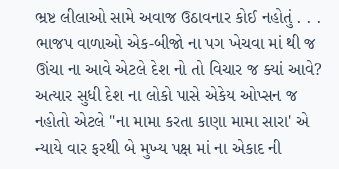ભ્રષ્ટ લીલાઓ સામે અવાજ ઉઠાવનાર કોઈ નહોતું . . . ભાજપ વાળાઓ એક-બીજો ના પગ ખેચવા માં થી જ ઊંચા ના આવે એટલે દેશ નો તો વિચાર જ ક્યાં આવે?
અત્યાર સુધી દેશ ના લોકો પાસે એકેય ઓપ્સન જ નહોતો એટલે "ના મામા કરતા કાણા મામા સારા' એ ન્યાયે વાર ફરથી બે મુખ્ય પક્ષ માં ના એકાદ ની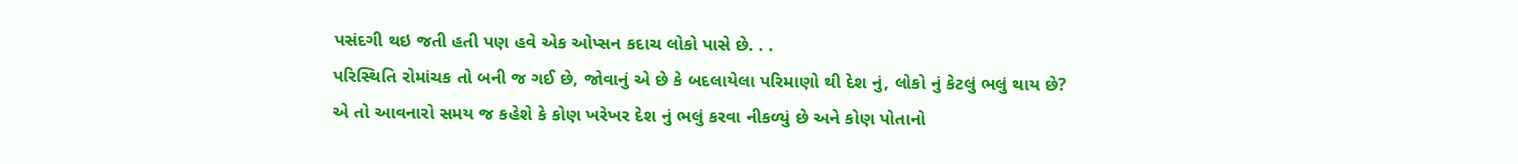પસંદગી થઇ જતી હતી પણ હવે એક ઓપ્સન કદાચ લોકો પાસે છે. . .
પરિસ્થિતિ રોમાંચક તો બની જ ગઈ છે, જોવાનું એ છે કે બદલાયેલા પરિમાણો થી દેશ નું, લોકો નું કેટલું ભલું થાય છે?
એ તો આવનારો સમય જ કહેશે કે કોણ ખરેખર દેશ નું ભલું કરવા નીકળ્યું છે અને કોણ પોતાનો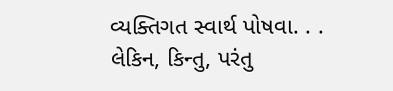વ્યક્તિગત સ્વાર્થ પોષવા. . .
લેકિન, કિન્તુ, પરંતુ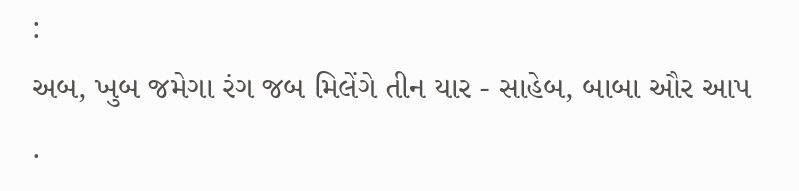:
અબ, ખુબ જમેગા રંગ જબ મિલેંગે તીન યાર - સાહેબ, બાબા ઔર આપ .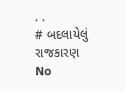. .
# બદલાયેલું રાજકારણ
No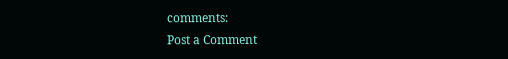comments:
Post a Comment